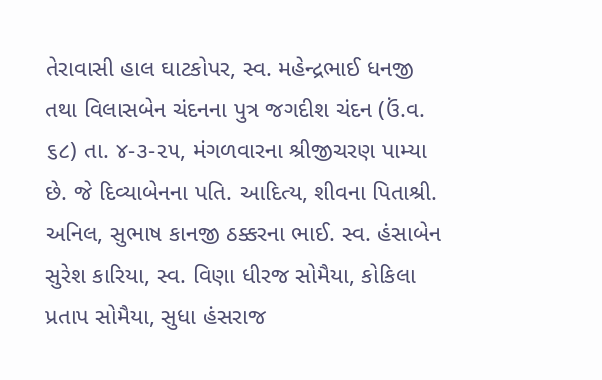તેરાવાસી હાલ ઘાટકોપર, સ્વ. મહેન્દ્રભાઈ ધનજી તથા વિલાસબેન ચંદનના પુત્ર જગદીશ ચંદન (ઉં.વ. ૬૮) તા. ૪-૩-૨૫, મંગળવારના શ્રીજીચરણ પામ્યા છે. જે દિવ્યાબેનના પતિ. આદિત્ય, શીવના પિતાશ્રી. અનિલ, સુભાષ કાનજી ઠક્કરના ભાઈ. સ્વ. હંસાબેન સુરેશ કારિયા, સ્વ. વિણા ધીરજ સોમૈયા, કોકિલા પ્રતાપ સોમૈયા, સુધા હંસરાજ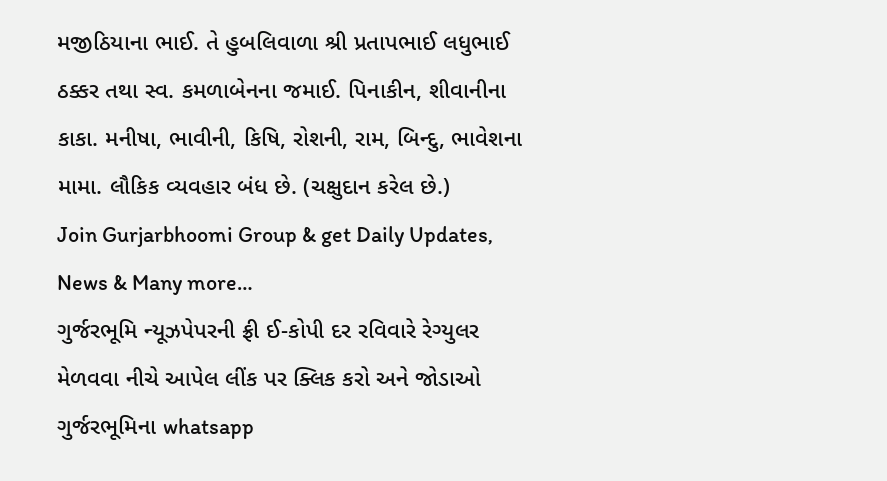મજીઠિયાના ભાઈ. તે હુબલિવાળા શ્રી પ્રતાપભાઈ લધુભાઈ ઠક્કર તથા સ્વ. કમળાબેનના જમાઈ. પિનાકીન, શીવાનીના કાકા. મનીષા, ભાવીની, કિષિ, રોશની, રામ, બિન્દુ, ભાવેશના મામા. લૌકિક વ્યવહાર બંધ છે. (ચક્ષુદાન કરેલ છે.)
Join Gurjarbhoomi Group & get Daily Updates, News & Many more…
ગુર્જરભૂમિ ન્યૂઝપેપરની ફ્રી ઈ-કોપી દર રવિવારે રેગ્યુલર મેળવવા નીચે આપેલ લીંક પર ક્લિક કરો અને જોડાઓ ગુર્જરભૂમિના whatsapp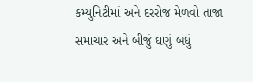કમ્યુનિટીમાં અને દરરોજ મેળવો તાજા સમાચાર અને બીજું ઘણું બધું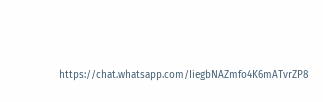https://chat.whatsapp.com/IiegbNAZmfo4K6mATvrZP8